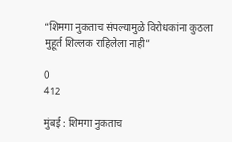“शिमगा नुकताच संपल्यामुळे विरोधकांना कुठला मुहूर्त शिल्लक राहिलेला नाही”

0
412

मुंबई : शिमगा नुकताच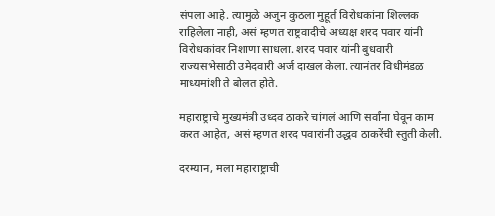संपला आहे. त्यामुळे अजुन कुठला मुहूर्त विरोधकांना शिल्लक राहिलेला नाही, असं म्हणत राष्ट्रवादीचे अध्यक्ष शरद पवार यांनी विरोधकांवर निशाणा साधला. शरद पवार यांनी बुधवारी राज्यसभेसाठी उमेदवारी अर्ज दाखल केला. त्यानंतर विधीमंडळ माध्यमांशी ते बोलत होते.

महाराष्ट्राचे मुख्यमंत्री उध्दव ठाकरे चांगलं आणि सर्वांना घेवून काम करत आहेत, असं म्हणत शरद पवारांनी उद्धव ठाकरेंची स्तुती केली.

दरम्यान, मला महाराष्ट्राची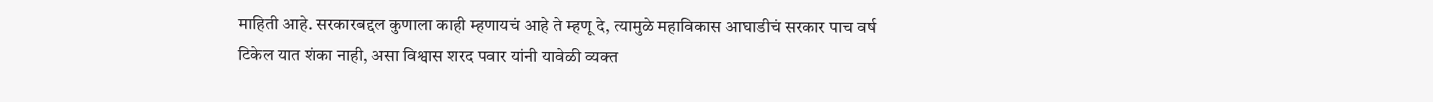माहिती आहे. सरकारबद्दल कुणाला काही म्हणायचं आहे ते म्हणू दे, त्यामुळे महाविकास आघाडीचं सरकार पाच वर्ष टिकेल यात शंका नाही, असा विश्वास शरद पवार यांनी यावेळी व्यक्त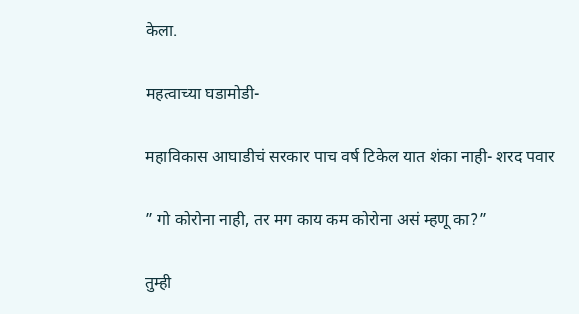केला.

महत्वाच्या घडामोडी-

महाविकास आघाडीचं सरकार पाच वर्ष टिकेल यात शंका नाही- शरद पवार

” गो कोरोना नाही, तर मग काय कम कोरोना असं म्हणू का?”

तुम्ही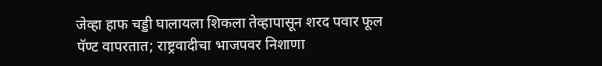जेव्हा हाफ चड्डी घालायला शिकला तेव्हापासून शरद पवार फूल पॅण्ट वापरतात; राष्ट्रवादीचा भाजपवर निशाणा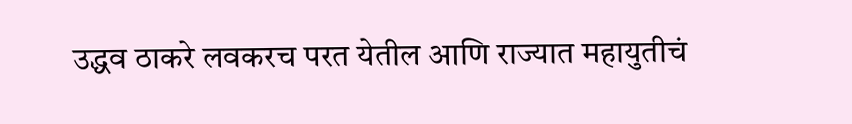उद्धव ठाकरे लवकरच परत येतील आणि राज्यात महायुतीचं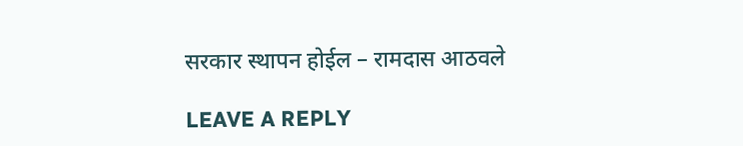सरकार स्थापन होईल – रामदास आठवले

LEAVE A REPLY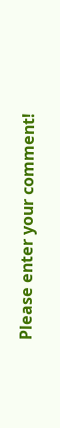Please enter your comment!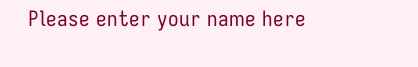Please enter your name here